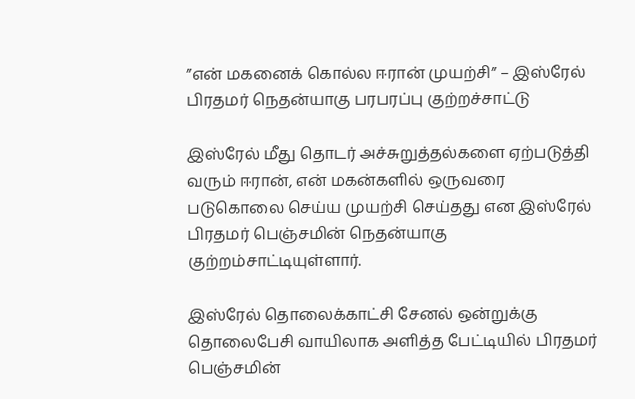”என் மகனைக் கொல்ல ஈரான் முயற்சி” – இஸ்ரேல் பிரதமர் நெதன்யாகு பரபரப்பு குற்றச்சாட்டு

இஸ்ரேல் மீது தொடர் அச்சுறுத்தல்களை ஏற்படுத்தி வரும் ஈரான், என் மகன்களில் ஒருவரை படுகொலை செய்ய முயற்சி செய்தது என இஸ்ரேல் பிரதமர் பெஞ்சமின் நெதன்யாகு குற்றம்சாட்டியுள்ளார்.

இஸ்ரேல் தொலைக்காட்சி சேனல் ஒன்றுக்கு தொலைபேசி வாயிலாக அளித்த பேட்டியில் பிரதமர் பெஞ்சமின்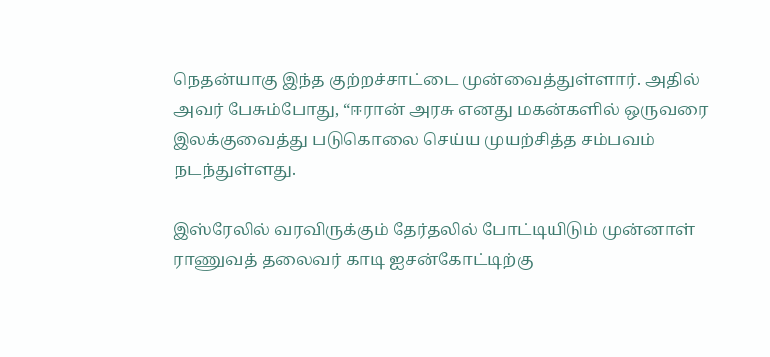நெதன்யாகு இந்த குற்றச்சாட்டை முன்வைத்துள்ளார். அதில் அவர் பேசும்போது, “ஈரான் அரசு எனது மகன்களில் ஒருவரை இலக்குவைத்து படுகொலை செய்ய முயற்சித்த சம்பவம் நடந்துள்ளது.

இஸ்ரேலில் வரவிருக்கும் தேர்தலில் போட்டியிடும் முன்னாள் ராணுவத் தலைவர் காடி ஐசன்கோட்டிற்கு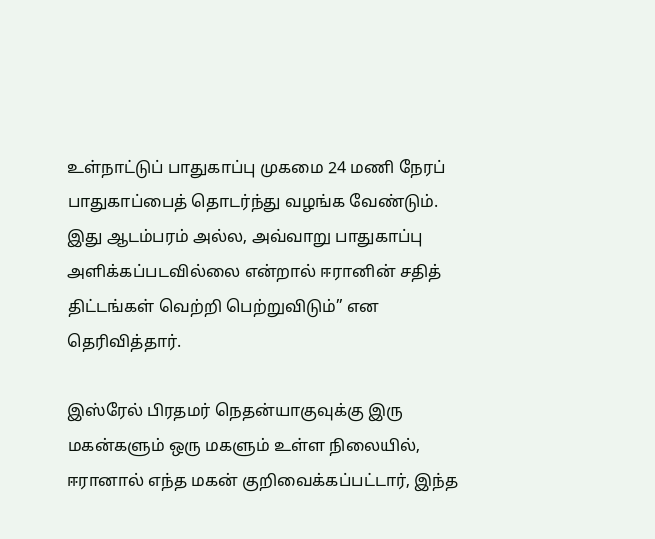உள்நாட்டுப் பாதுகாப்பு முகமை 24 மணி நேரப் பாதுகாப்பைத் தொடர்ந்து வழங்க வேண்டும். இது ஆடம்பரம் அல்ல, அவ்வாறு பாதுகாப்பு அளிக்கப்படவில்லை என்றால் ஈரானின் சதித் திட்டங்கள் வெற்றி பெற்றுவிடும்” என தெரிவித்தார்.

இஸ்ரேல் பிரதமர் நெதன்யாகுவுக்கு இரு மகன்களும் ஒரு மகளும் உள்ள நிலையில், ஈரானால் எந்த மகன் குறிவைக்கப்பட்டார், இந்த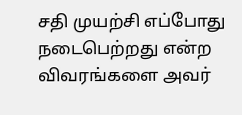சதி முயற்சி எப்போது நடைபெற்றது என்ற விவரங்களை அவர்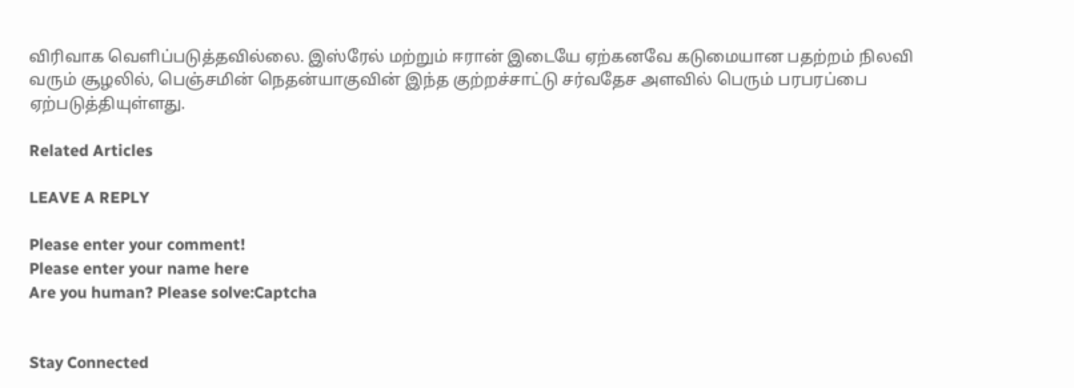விரிவாக வெளிப்படுத்தவில்லை. இஸ்ரேல் மற்றும் ஈரான் இடையே ஏற்கனவே கடுமையான பதற்றம் நிலவி வரும் சூழலில், பெஞ்சமின் நெதன்யாகுவின் இந்த குற்றச்சாட்டு சர்வதேச அளவில் பெரும் பரபரப்பை ஏற்படுத்தியுள்ளது.

Related Articles

LEAVE A REPLY

Please enter your comment!
Please enter your name here
Are you human? Please solve:Captcha


Stay Connected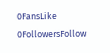0FansLike
0FollowersFollow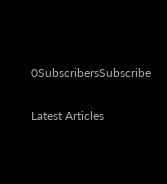0SubscribersSubscribe

Latest Articles